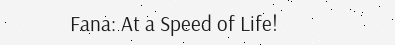Fana: At a Speed of Life!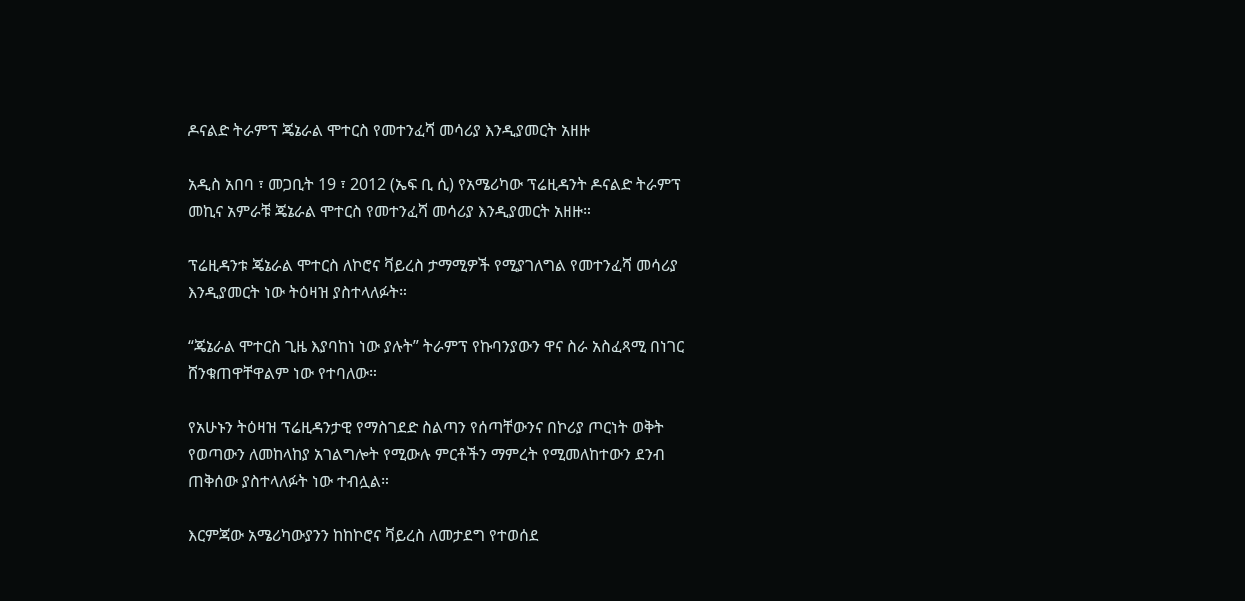ዶናልድ ትራምፕ ጄኔራል ሞተርስ የመተንፈሻ መሳሪያ እንዲያመርት አዘዙ

አዲስ አበባ ፣ መጋቢት 19 ፣ 2012 (ኤፍ ቢ ሲ) የአሜሪካው ፕሬዚዳንት ዶናልድ ትራምፕ መኪና አምራቹ ጄኔራል ሞተርስ የመተንፈሻ መሳሪያ እንዲያመርት አዘዙ።

ፕሬዚዳንቱ ጄኔራል ሞተርስ ለኮሮና ቫይረስ ታማሚዎች የሚያገለግል የመተንፈሻ መሳሪያ እንዲያመርት ነው ትዕዛዝ ያስተላለፉት።

“ጄኔራል ሞተርስ ጊዜ እያባከነ ነው ያሉት” ትራምፕ የኩባንያውን ዋና ስራ አስፈጻሚ በነገር ሸንቁጠዋቸዋልም ነው የተባለው።

የአሁኑን ትዕዛዝ ፕሬዚዳንታዊ የማስገደድ ስልጣን የሰጣቸውንና በኮሪያ ጦርነት ወቅት የወጣውን ለመከላከያ አገልግሎት የሚውሉ ምርቶችን ማምረት የሚመለከተውን ደንብ ጠቅሰው ያስተላለፉት ነው ተብሏል።

እርምጃው አሜሪካውያንን ከከኮሮና ቫይረስ ለመታደግ የተወሰደ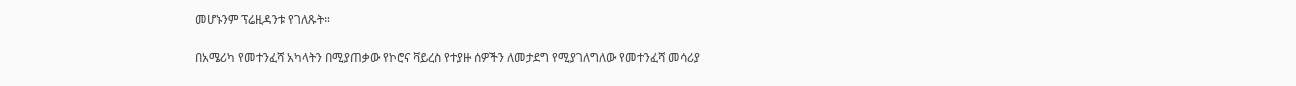መሆኑንም ፕሬዚዳንቱ የገለጹት።

በአሜሪካ የመተንፈሻ አካላትን በሚያጠቃው የኮሮና ቫይረስ የተያዙ ሰዎችን ለመታደግ የሚያገለግለው የመተንፈሻ መሳሪያ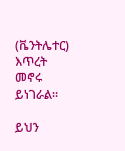(ቬንትሌተር) እጥረት መኖሩ ይነገራል።

ይህን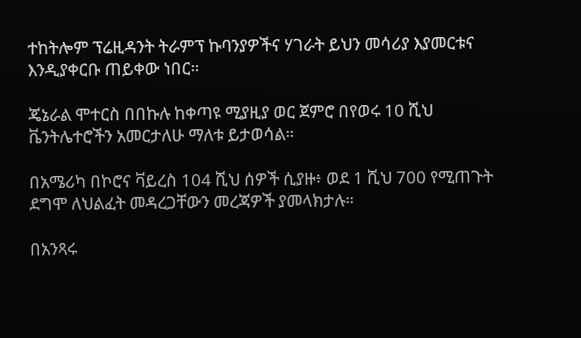ተከትሎም ፕሬዚዳንት ትራምፕ ኩባንያዎችና ሃገራት ይህን መሳሪያ እያመርቱና እንዲያቀርቡ ጠይቀው ነበር።

ጄኔራል ሞተርስ በበኩሉ ከቀጣዩ ሚያዚያ ወር ጀምሮ በየወሩ 10 ሺህ ቬንትሌተሮችን አመርታለሁ ማለቱ ይታወሳል።

በአሜሪካ በኮሮና ቫይረስ 104 ሺህ ሰዎች ሲያዙ፥ ወደ 1 ሺህ 700 የሚጠጉት ደግሞ ለህልፈት መዳረጋቸውን መረጃዎች ያመላክታሉ።

በአንጻሩ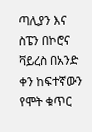ጣሊያን እና ስፔን በኮሮና ቫይረስ በአንድ ቀን ከፍተኛውን የሞት ቁጥር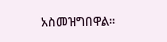አስመዝግበዋል።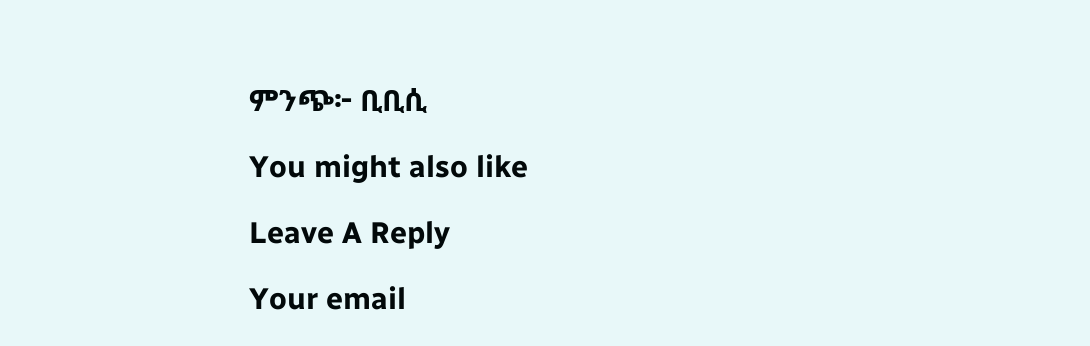ምንጭ፦ ቢቢሲ

You might also like

Leave A Reply

Your email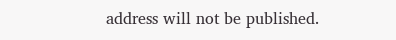address will not be published.